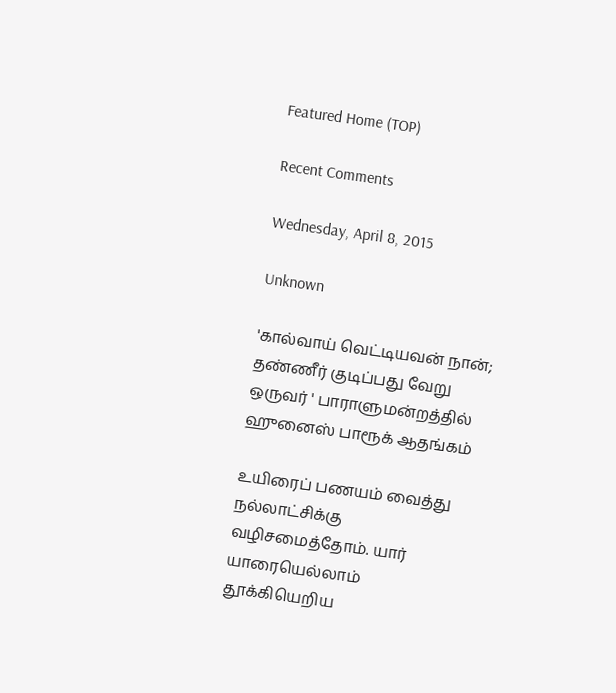Featured Home (TOP)

Recent Comments

Wednesday, April 8, 2015

Unknown

'கால்வாய் வெட்டியவன் நான்; தண்ணீர் குடிப்பது வேறு ஒருவர் ' பாராளுமன்றத்தில் ஹுனைஸ் பாரூக் ஆதங்கம்

உயிரைப் பணயம் வைத்து நல்லாட்சிக்கு வழிசமைத்தோம். யார் யாரையெல்லாம் தூக்கியெறிய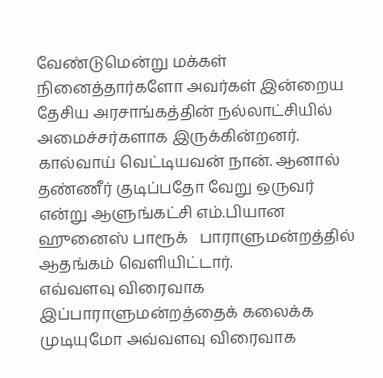வேண்டுமென்று மக்கள் நினைத்தார்களோ அவர்கள் இன்றைய தேசிய அரசாங்கத்தின் நல்லாட்சியில் அமைச்சர்களாக இருக்கின்றனர். கால்வாய் வெட்டியவன் நான். ஆனால் தண்ணீர் குடிப்பதோ வேறு ஒருவர் என்று ஆளுங்கட்சி எம்.பியான ஹுனைஸ் பாரூக்   பாராளுமன்றத்தில் ஆதங்கம் வெளியிட்டார்.
எவ்வளவு விரைவாக இப்பாராளுமன்றத்தைக் கலைக்க முடியுமோ அவ்வளவு விரைவாக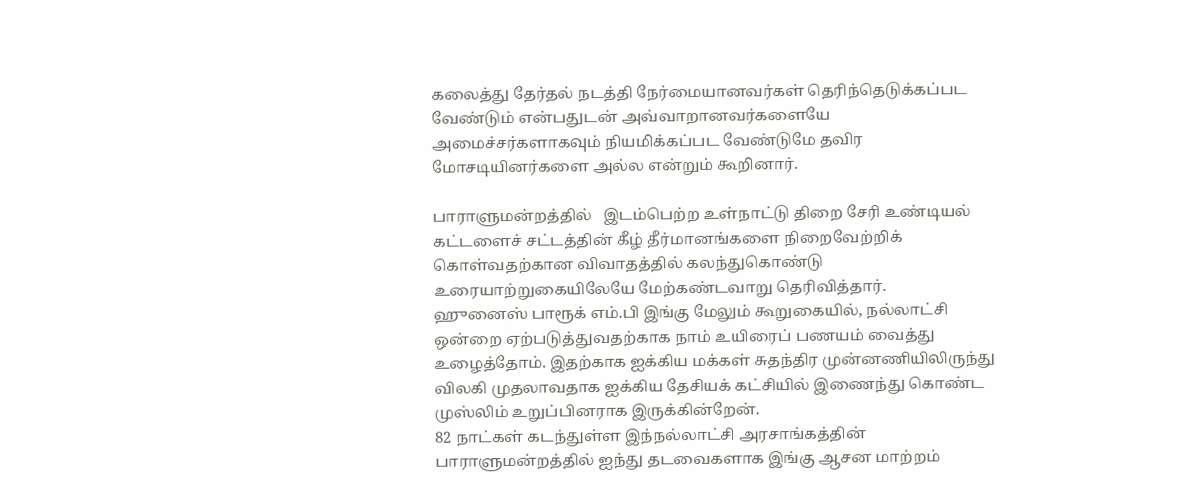கலைத்து தேர்தல் நடத்தி நேர்மையானவர்கள் தெரிந்தெடுக்கப்பட வேண்டும் என்பதுடன் அவ்வாறானவர்களையே அமைச்சர்களாகவும் நியமிக்கப்பட வேண்டுமே தவிர மோசடியினர்களை அல்ல என்றும் கூறினார்.

பாராளுமன்றத்தில்   இடம்பெற்ற உள்நாட்டு திறை சேரி உண்டியல் கட்டளைச் சட்டத்தின் கீழ் தீர்மானங்களை நிறைவேற்றிக் கொள்வதற்கான விவாதத்தில் கலந்துகொண்டு உரையாற்றுகையிலேயே மேற்கண்டவாறு தெரிவித்தார்.
ஹுனைஸ் பாரூக் எம்.பி இங்கு மேலும் கூறுகையில், நல்லாட்சி ஒன்றை ஏற்படுத்துவதற்காக நாம் உயிரைப் பணயம் வைத்து உழைத்தோம். இதற்காக ஐக்கிய மக்கள் சுதந்திர முன்னணியிலிருந்து விலகி முதலாவதாக ஐக்கிய தேசியக் கட்சியில் இணைந்து கொண்ட முஸ்லிம் உறுப்பினராக இருக்கின்றேன்.
82 நாட்கள் கடந்துள்ள இந்நல்லாட்சி அரசாங்கத்தின் பாராளுமன்றத்தில் ஐந்து தடவைகளாக இங்கு ஆசன மாற்றம்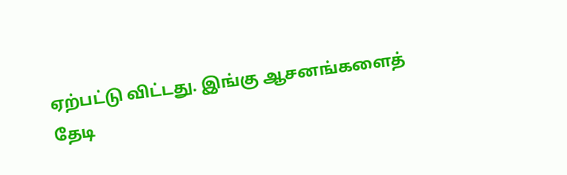ஏற்பட்டு விட்டது. இங்கு ஆசனங்களைத் தேடி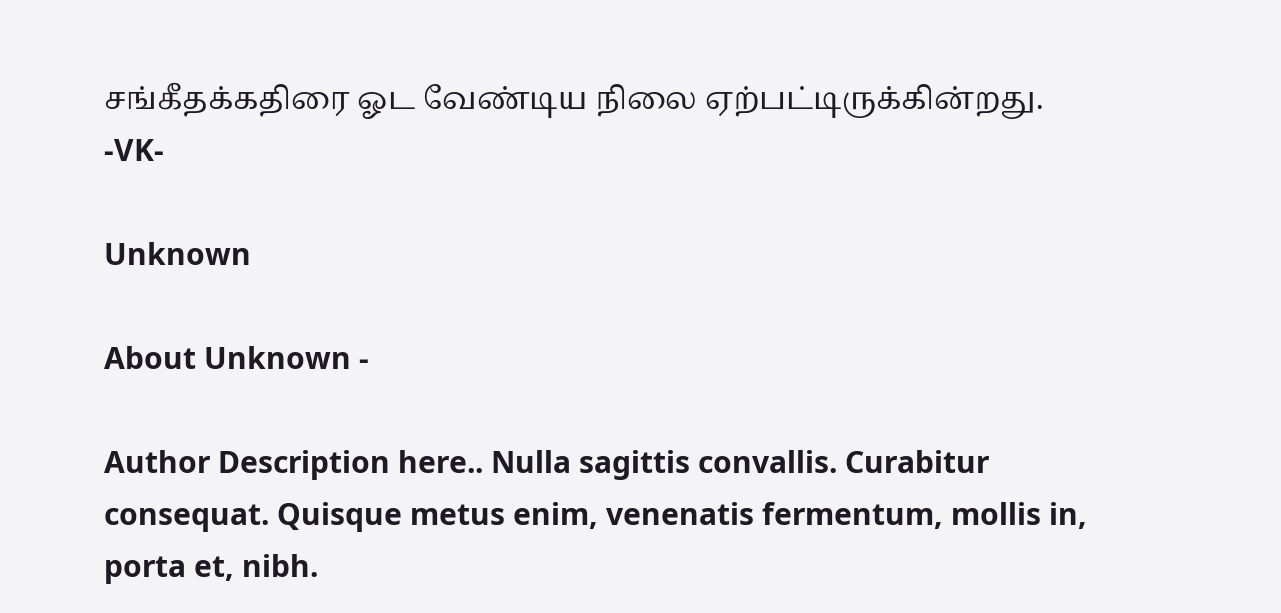சங்கீதக்கதிரை ஓட வேண்டிய நிலை ஏற்பட்டிருக்கின்றது.
-VK-

Unknown

About Unknown -

Author Description here.. Nulla sagittis convallis. Curabitur consequat. Quisque metus enim, venenatis fermentum, mollis in, porta et, nibh.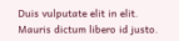Duis vulputate elit in elit. Mauris dictum libero id justo.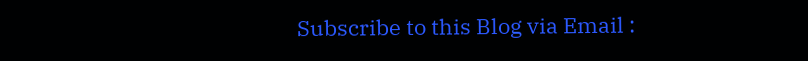Subscribe to this Blog via Email :